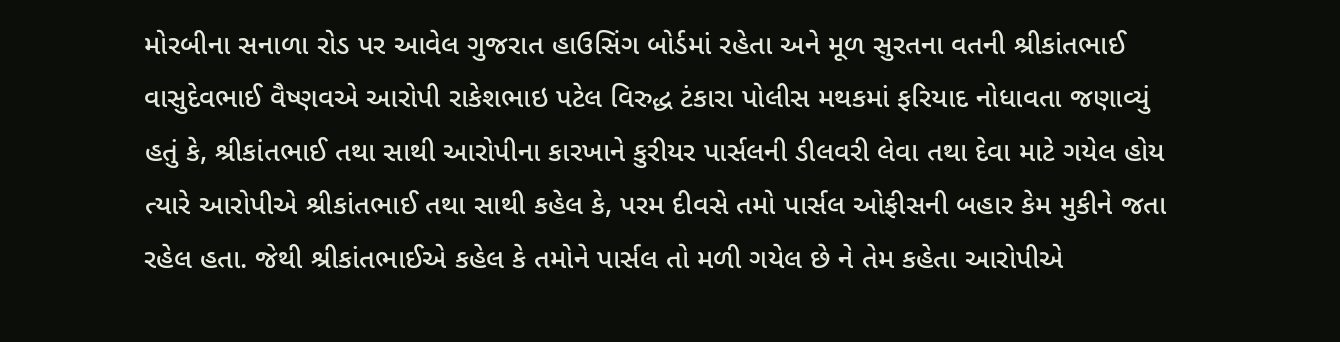મોરબીના સનાળા રોડ પર આવેલ ગુજરાત હાઉસિંગ બોર્ડમાં રહેતા અને મૂળ સુરતના વતની શ્રીકાંતભાઈ વાસુદેવભાઈ વૈષ્ણવએ આરોપી રાકેશભાઇ પટેલ વિરુદ્ધ ટંકારા પોલીસ મથકમાં ફરિયાદ નોધાવતા જણાવ્યું હતું કે, શ્રીકાંતભાઈ તથા સાથી આરોપીના કારખાને કુરીયર પાર્સલની ડીલવરી લેવા તથા દેવા માટે ગયેલ હોય ત્યારે આરોપીએ શ્રીકાંતભાઈ તથા સાથી કહેલ કે, પરમ દીવસે તમો પાર્સલ ઓફીસની બહાર કેમ મુકીને જતા રહેલ હતા. જેથી શ્રીકાંતભાઈએ કહેલ કે તમોને પાર્સલ તો મળી ગયેલ છે ને તેમ કહેતા આરોપીએ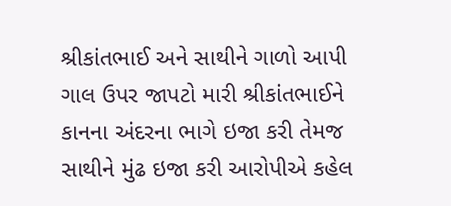શ્રીકાંતભાઈ અને સાથીને ગાળો આપી ગાલ ઉપર જાપટો મારી શ્રીકાંતભાઈને કાનના અંદરના ભાગે ઇજા કરી તેમજ સાથીને મુંઢ ઇજા કરી આરોપીએ કહેલ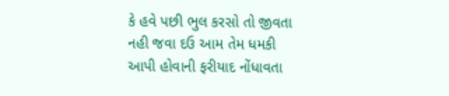કે હવે પછી ભુલ કરસો તો જીવતા નહી જવા દઉ આમ તેમ ધમકી આપી હોવાની ફરીયાદ નોંધાવતા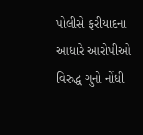પોલીસે ફરીયાદના આધારે આરોપીઓ વિરુદ્ધ ગુનો નોંધી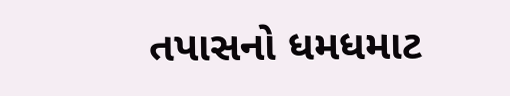તપાસનો ધમધમાટ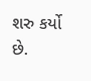શરુ કર્યો છે.